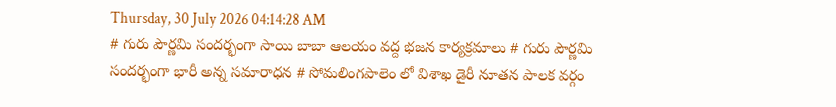Thursday, 30 July 2026 04:14:28 AM
# గురు పౌర్ణమి సందర్భంగా సాయి బాబా ఆలయం వద్ద భజన కార్యక్రమాలు # గురు పౌర్ణమి సందర్భంగా భారీ అన్న సమారాధన # సోమలింగపాలెం లో విశాఖ డైరీ నూతన పాలక వర్గం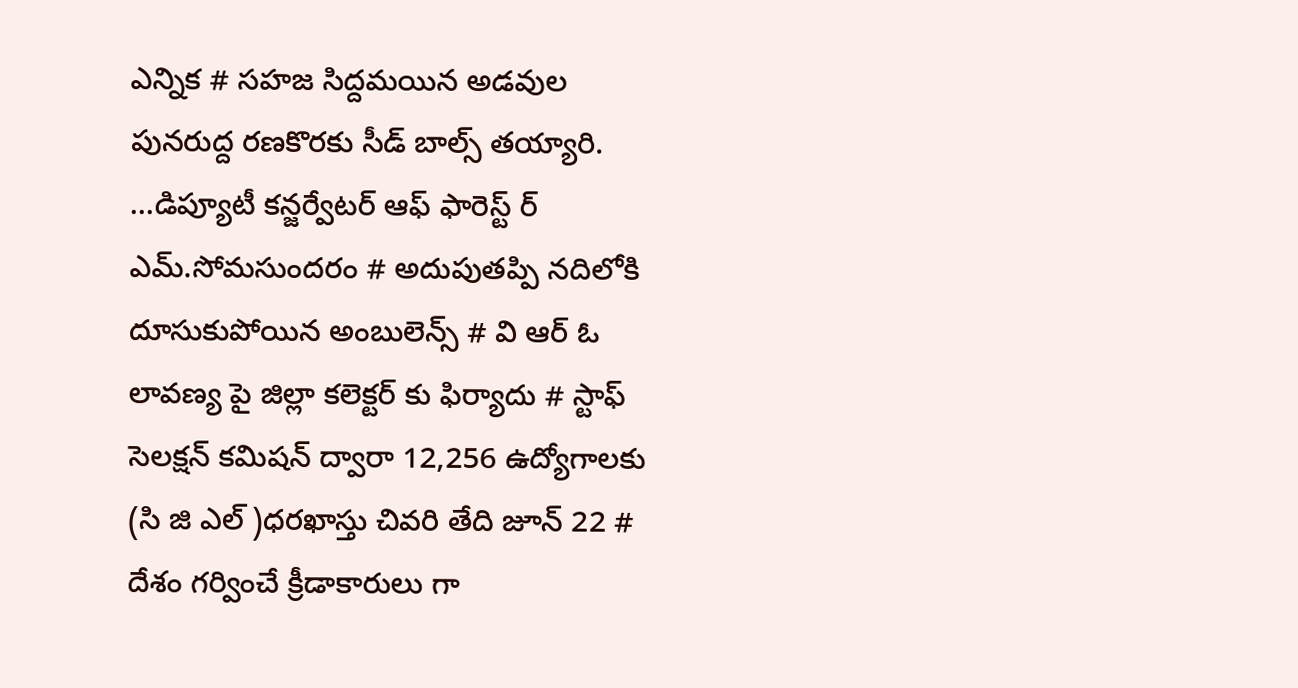ఎన్నిక # సహజ సిద్దమయిన అడవుల పునరుద్ద రణకొరకు సీడ్ బాల్స్ తయ్యారి. ...డిప్యూటీ కన్జర్వేటర్ ఆఫ్ ఫారెస్ట్ ర్ ఎమ్.సోమసుందరం # అదుపుతప్పి నదిలోకి దూసుకుపోయిన అంబులెన్స్ # వి ఆర్ ఓ లావణ్య పై జిల్లా కలెక్టర్ కు ఫిర్యాదు # స్టాఫ్ సెలక్షన్ కమిషన్ ద్వారా 12,256 ఉద్యోగాలకు (సి జి ఎల్ )ధరఖాస్తు చివరి తేది జూన్ 22 # దేశం గర్వించే క్రీడాకారులు గా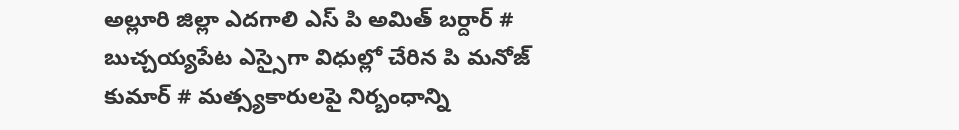అల్లూరి జిల్లా ఎదగాలి ఎస్ పి అమిత్ బర్దార్ # బుచ్చయ్యపేట ఎస్సైగా విధుల్లో చేరిన పి మనోజ్ కుమార్ # మత్స్యకారులపై నిర్బంధాన్ని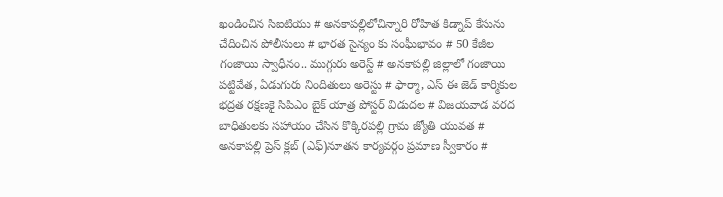ఖండించిన సిఐటియు # అనకాపల్లిలోచిన్నారి రోహిత కిడ్నాప్ కేసును చేదించిన పోలీసులు # భారత సైన్యం కు సంఘీభావం # 50 కేజీల గంజాయి స్వాధీనం.. ముగ్గురు అరెస్ట్ # అనకాపల్లి జిల్లాలో గంజాయి పట్టివేత, ఏడుగురు నిందితులు అరెస్టు # ఫార్మా, ఎస్ ఈ జెడ్ కార్మికుల భద్రత రక్షణకై సిపిఎం బైక్ యాత్ర పోస్టర్ విడుదల # విజయవాడ వరద బాధితులకు సహాయం చేసిన కొక్కిరపల్లి గ్రామ జ్యోతి యువత # అనకాపల్లి ప్రెస్ క్లబ్ (ఎఫ్)నూతన కార్యవర్గం ప్రమాణ స్వీకారం #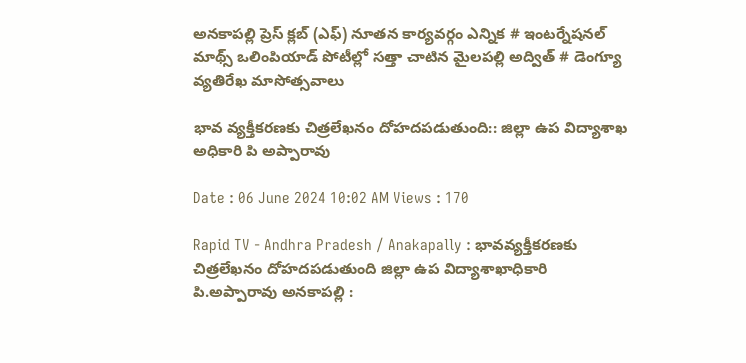అనకాపల్లి ప్రెస్ క్లబ్ (ఎఫ్) నూతన కార్యవర్గం ఎన్నిక # ఇంటర్నేషనల్ మాథ్స్ ఒలింపియాడ్ పోటీల్లో సత్తా చాటిన మైలపల్లి అద్విత్ # డెంగ్యూ వ్యతిరేఖ మాసోత్సవాలు

భావ వ్యక్తీకరణకు చిత్రలేఖనం దోహదపడుతుంది:: జిల్లా ఉప విద్యాశాఖ అధికారి పి అప్పారావు

Date : 06 June 2024 10:02 AM Views : 170

Rapid TV - Andhra Pradesh / Anakapally : భావవ్యక్తీకరణకు చిత్రలేఖనం దోహదపడుతుంది జిల్లా ఉప విద్యాశాఖాధికారి పి.అప్పారావు అనకాపల్లి :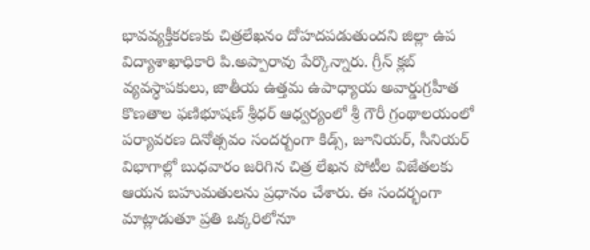భావవ్యక్తీకరణకు చిత్రలేఖనం దోహదపడుతుందని జిల్లా ఉప విద్యాశాఖాధికారి పి.అప్పారావు పేర్కొన్నారు. గ్రీన్‌ క్లబ్‌ వ్యవస్ధాపకులు, జాతీయ ఉత్తమ ఉపాధ్యాయ అవార్డుగ్రహీత కొణతాల ఫణిభూషణ్‌ శ్రీధర్‌ ఆధ్వర్యంలో శ్రీ గౌరీ గ్రంథాలయంలో పర్యావరణ దినోత్సవం సందర్బంగా కిడ్స్‌, జూనియర్‌, సీనియర్‌ విభాగాల్లో బుధవారం జరిగిన చిత్ర లేఖన పోటీల విజేతలకు ఆయన బహుమతులను ప్రధానం చేశారు. ఈ సందర్భంగా మాట్లాడుతూ ప్రతి ఒక్కరిలోనూ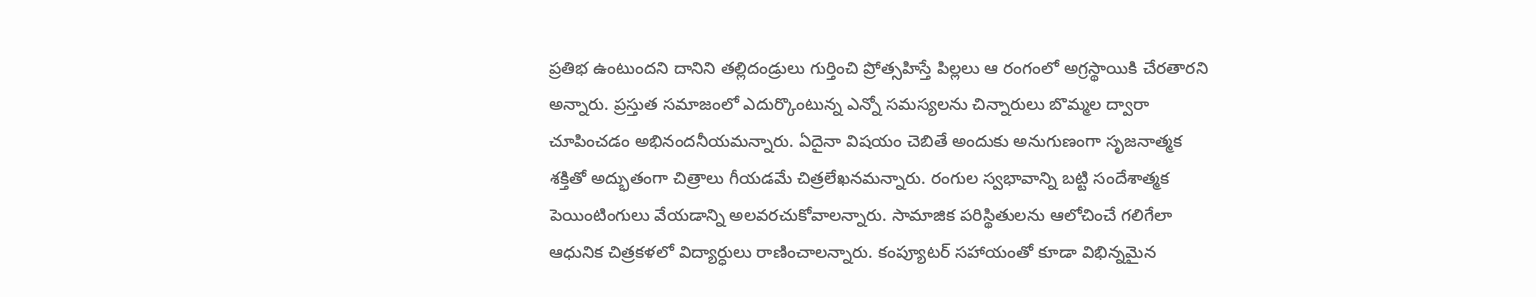ప్రతిభ ఉంటుందని దానిని తల్లిదండ్రులు గుర్తించి ప్రోత్సహిస్తే పిల్లలు ఆ రంగంలో అగ్రస్థాయికి చేరతారని అన్నారు. ప్రస్తుత సమాజంలో ఎదుర్కొంటున్న ఎన్నో సమస్యలను చిన్నారులు బొమ్మల ద్వారా చూపించడం అభినందనీయమన్నారు. ఏదైనా విషయం చెబితే అందుకు అనుగుణంగా సృజనాత్మక శక్తితో అద్భుతంగా చిత్రాలు గీయడమే చిత్రలేఖనమన్నారు. రంగుల స్వభావాన్ని బట్టి సందేశాత్మక పెయింటింగులు వేయడాన్ని అలవరచుకోవాలన్నారు. సామాజిక పరిస్థితులను ఆలోచించే గలిగేలా ఆధునిక చిత్రకళలో విద్యార్ధులు రాణించాలన్నారు. కంప్యూటర్‌ సహాయంతో కూడా విభిన్నమైన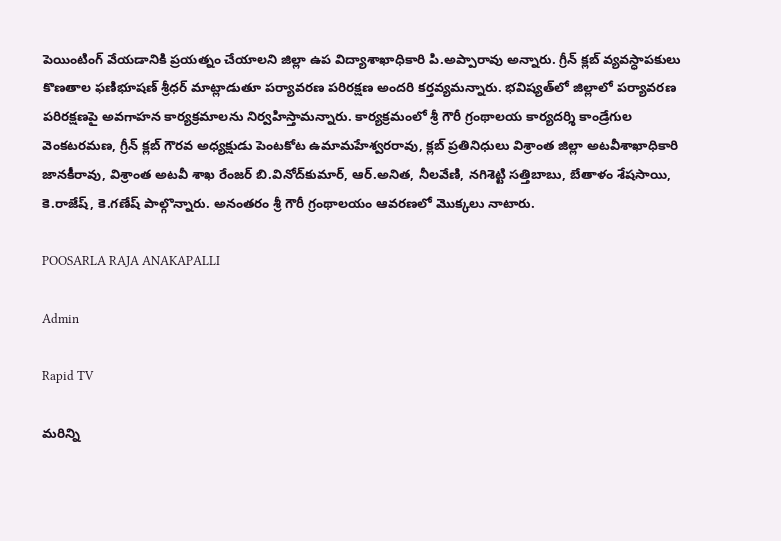పెయింటింగ్‌ వేయడానికి ప్రయత్నం చేయాలని జిల్లా ఉప విద్యాశాఖాధికారి పి.అప్పారావు అన్నారు. గ్రీన్‌ క్లబ్‌ వ్యవస్ధాపకులు కొణతాల ఫణిభూషణ్‌ శ్రీధర్‌ మాట్లాడుతూ పర్యావరణ పరిరక్షణ అందరి కర్తవ్యమన్నారు. భవిష్యత్‌లో జిల్లాలో పర్యావరణ పరిరక్షణపై అవగాహన కార్యక్రమాలను నిర్వహిస్తామన్నారు. కార్యక్రమంలో శ్రీ గౌరీ గ్రంథాలయ కార్యదర్శి కాండ్రేగుల వెంకటరమణ, గ్రీన్‌ క్లబ్‌ గౌరవ అధ్యక్షుడు పెంటకోట ఉమామహేశ్వరరావు, క్లబ్‌ ప్రతినిధులు విశ్రాంత జిల్లా అటవీశాఖాధికారి జానకీరావు, విశ్రాంత అటవీ శాఖ రేంజర్‌ బి.వినోద్‌కుమార్‌, ఆర్‌.అనిత, నీలవేణి, నగిశెట్టి సత్తిబాబు, బేతాళం శేషసాయి, కె.రాజేష్‌, కె.గణేష్‌ పాల్గొన్నారు. అనంతరం శ్రీ గౌరీ గ్రంథాలయం ఆవరణలో మొక్కలు నాటారు.

POOSARLA RAJA ANAKAPALLI

Admin

Rapid TV

మరిన్ని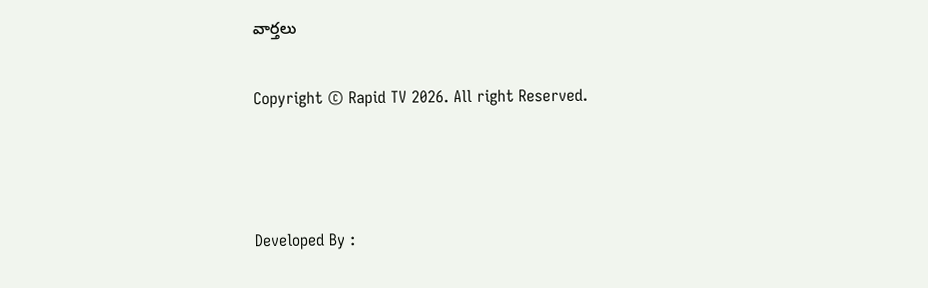వార్తలు

Copyright © Rapid TV 2026. All right Reserved.



Developed By :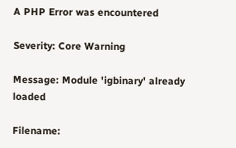A PHP Error was encountered

Severity: Core Warning

Message: Module 'igbinary' already loaded

Filename: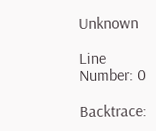Unknown

Line Number: 0

Backtrace: